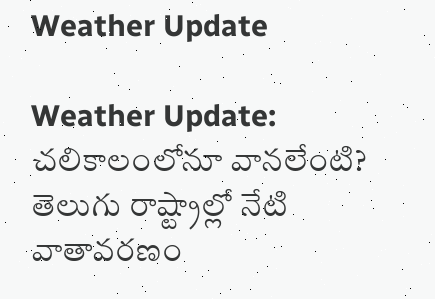Weather Update

Weather Update: చలికాలంలోనూ వానలేంటి? తెలుగు రాష్ట్రాల్లో నేటి వాతావరణం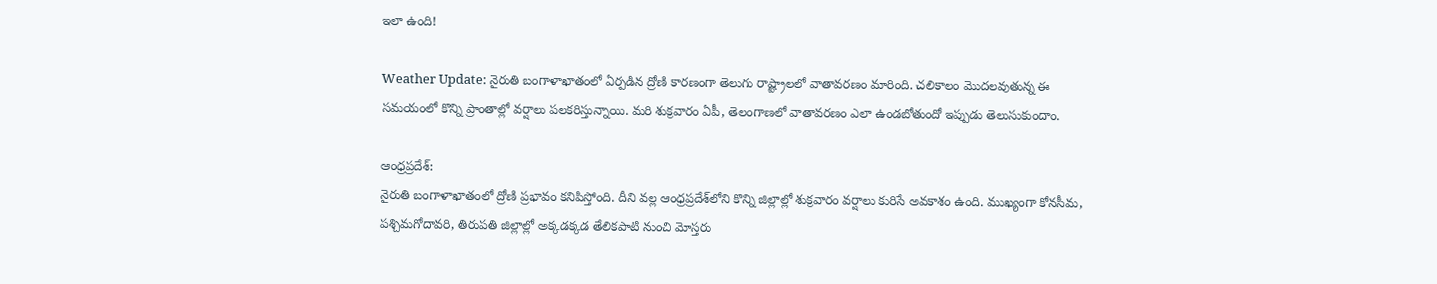ఇలా ఉంది!

Weather Update: నైరుతి బంగాళాఖాతంలో ఏర్పడిన ద్రోణి కారణంగా తెలుగు రాష్ట్రాలలో వాతావరణం మారింది. చలికాలం మొదలవుతున్న ఈ సమయంలో కొన్ని ప్రాంతాల్లో వర్షాలు పలకరిస్తున్నాయి. మరి శుక్రవారం ఏపీ, తెలంగాణలో వాతావరణం ఎలా ఉండబోతుందో ఇప్పుడు తెలుసుకుందాం.

ఆంధ్రప్రదేశ్:
నైరుతి బంగాళాఖాతంలో ద్రోణి ప్రభావం కనిపిస్తోంది. దీని వల్ల ఆంధ్రప్రదేశ్‌లోని కొన్ని జిల్లాల్లో శుక్రవారం వర్షాలు కురిసే అవకాశం ఉంది. ముఖ్యంగా కోనసీమ, పశ్చిమగోదావరి, తిరుపతి జిల్లాల్లో అక్కడక్కడ తేలికపాటి నుంచి మోస్తరు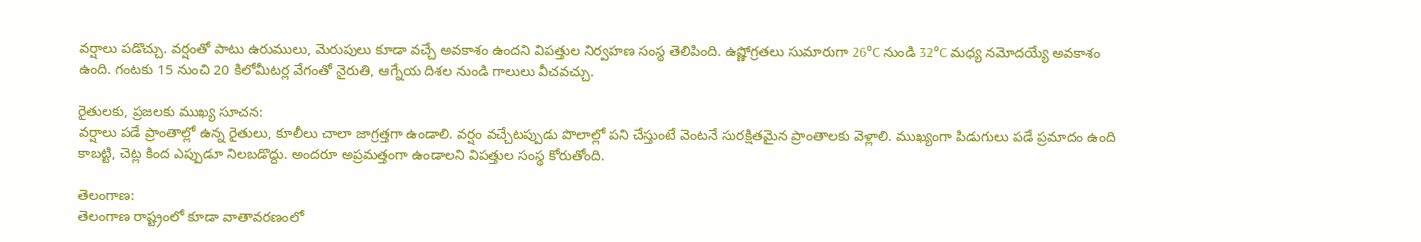వర్షాలు పడొచ్చు. వర్షంతో పాటు ఉరుములు, మెరుపులు కూడా వచ్చే అవకాశం ఉందని విపత్తుల నిర్వహణ సంస్థ తెలిపింది. ఉష్ణోగ్రతలు సుమారుగా 26°C నుండి 32°C మధ్య నమోదయ్యే అవకాశం ఉంది. గంటకు 15 నుంచి 20 కిలోమీటర్ల వేగంతో నైరుతి, ఆగ్నేయ దిశల నుండి గాలులు వీచవచ్చు.

రైతులకు, ప్రజలకు ముఖ్య సూచన:
వర్షాలు పడే ప్రాంతాల్లో ఉన్న రైతులు, కూలీలు చాలా జాగ్రత్తగా ఉండాలి. వర్షం వచ్చేటప్పుడు పొలాల్లో పని చేస్తుంటే వెంటనే సురక్షితమైన ప్రాంతాలకు వెళ్లాలి. ముఖ్యంగా పిడుగులు పడే ప్రమాదం ఉంది కాబట్టి, చెట్ల కింద ఎప్పుడూ నిలబడొద్దు. అందరూ అప్రమత్తంగా ఉండాలని విపత్తుల సంస్థ కోరుతోంది.

తెలంగాణ:
తెలంగాణ రాష్ట్రంలో కూడా వాతావరణంలో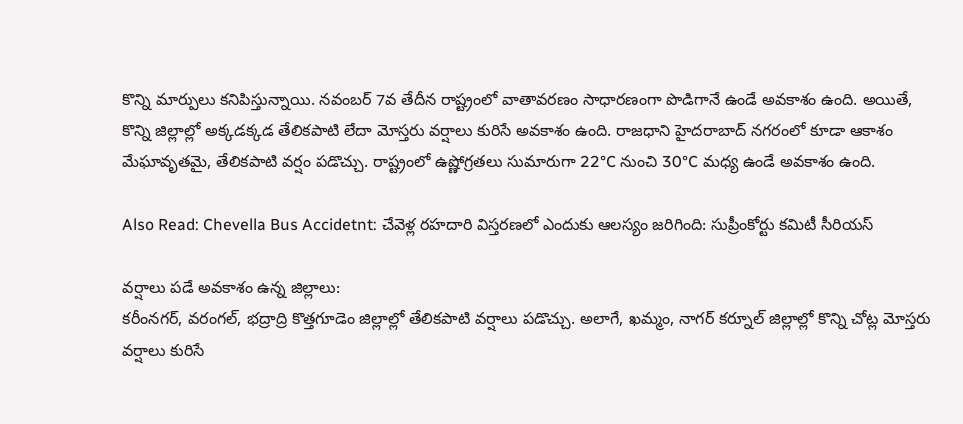కొన్ని మార్పులు కనిపిస్తున్నాయి. నవంబర్ 7వ తేదీన రాష్ట్రంలో వాతావరణం సాధారణంగా పొడిగానే ఉండే అవకాశం ఉంది. అయితే, కొన్ని జిల్లాల్లో అక్కడక్కడ తేలికపాటి లేదా మోస్తరు వర్షాలు కురిసే అవకాశం ఉంది. రాజధాని హైదరాబాద్ నగరంలో కూడా ఆకాశం మేఘావృతమై, తేలికపాటి వర్షం పడొచ్చు. రాష్ట్రంలో ఉష్ణోగ్రతలు సుమారుగా 22°C నుంచి 30°C మధ్య ఉండే అవకాశం ఉంది.

Also Read: Chevella Bus Accidetnt: చేవెళ్ల ర‌హ‌దారి విస్త‌ర‌ణ‌లో ఎందుకు ఆల‌స్యం జ‌రిగింది: సుప్రీంకోర్టు క‌మిటీ సీరియ‌స్‌

వర్షాలు పడే అవకాశం ఉన్న జిల్లాలు:
కరీంనగర్, వరంగల్, భద్రాద్రి కొత్తగూడెం జిల్లాల్లో తేలికపాటి వర్షాలు పడొచ్చు. అలాగే, ఖమ్మం, నాగర్ కర్నూల్ జిల్లాల్లో కొన్ని చోట్ల మోస్తరు వర్షాలు కురిసే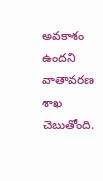అవకాశం ఉందని వాతావరణ శాఖ చెబుతోంది.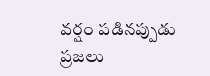వర్షం పడినప్పుడు ప్రజలు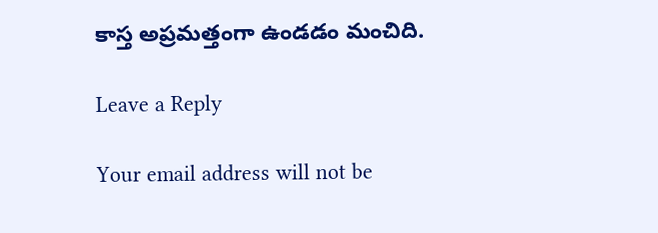కాస్త అప్రమత్తంగా ఉండడం మంచిది.

Leave a Reply

Your email address will not be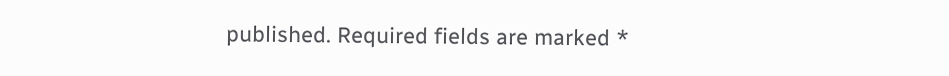published. Required fields are marked *